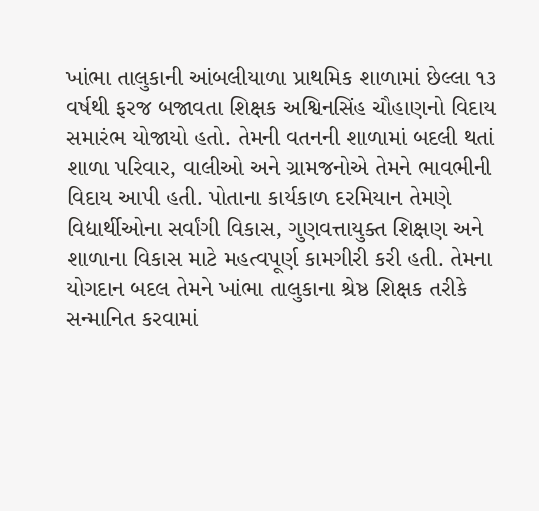ખાંભા તાલુકાની આંબલીયાળા પ્રાથમિક શાળામાં છેલ્લા ૧૩ વર્ષથી ફરજ બજાવતા શિક્ષક અશ્વિનસિંહ ચૌહાણનો વિદાય સમારંભ યોજાયો હતો. તેમની વતનની શાળામાં બદલી થતાં શાળા પરિવાર, વાલીઓ અને ગ્રામજનોએ તેમને ભાવભીની વિદાય આપી હતી. પોતાના કાર્યકાળ દરમિયાન તેમણે વિદ્યાર્થીઓના સર્વાંગી વિકાસ, ગુણવત્તાયુક્ત શિક્ષણ અને શાળાના વિકાસ માટે મહત્વપૂર્ણ કામગીરી કરી હતી. તેમના યોગદાન બદલ તેમને ખાંભા તાલુકાના શ્રેષ્ઠ શિક્ષક તરીકે સન્માનિત કરવામાં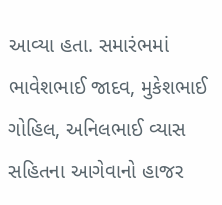આવ્યા હતા. સમારંભમાં ભાવેશભાઈ જાદવ, મુકેશભાઈ ગોહિલ, અનિલભાઈ વ્યાસ સહિતના આગેવાનો હાજર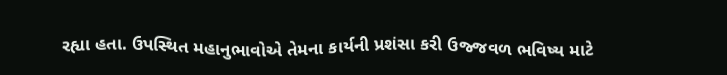રહ્યા હતા. ઉપસ્થિત મહાનુભાવોએ તેમના કાર્યની પ્રશંસા કરી ઉજ્જવળ ભવિષ્ય માટે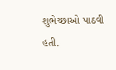શુભેચ્છાઓ પાઠવી હતી.